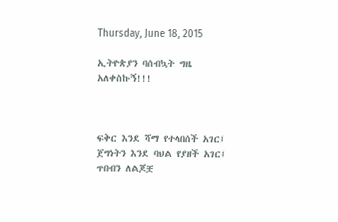Thursday, June 18, 2015

ኢትዮጵያን ባሰብኳት ግዜ አለቀስኩኝ!!!



ፍቅር እንደ ሻማ የተላበሰች አገር፤ ጀግነትን እንደ ባህል የያዘች አገር፤ ጥበብን ለልጆቿ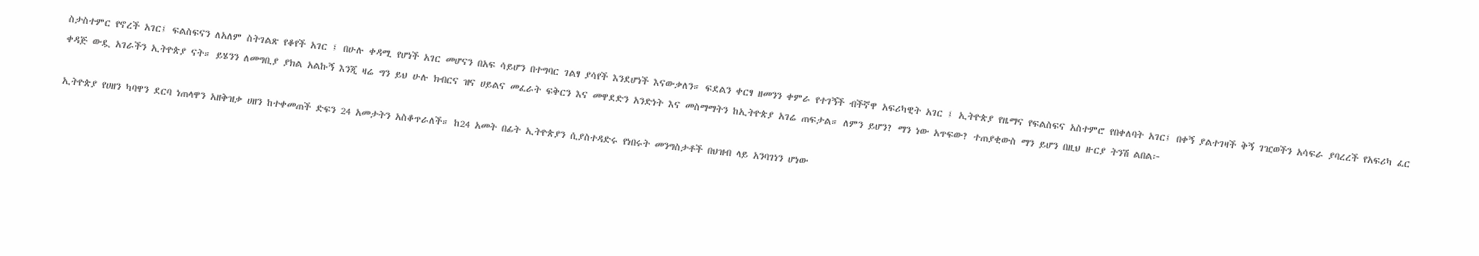ስታስተምር የኖረች አገር፤ ፍልስፍናን ለአለም ስትገልጽ የቆየች አገር ፤ በሁሉ ቀዳሚ የሆነች አገር መሆናን በአፍ ሳይሆን በተግባር ገልፃ ያሳየች እንደሆነች እናውቃለን። ፍደልን ቀርፃ ዘመንን ቀምራ የተገኝች ብችኛዋ አፍሪካዊት አገር ፤ ኢትዮጵያ የዜማና የፍልስፍና አስተምሮ የበቀለባት አገር፤ በቀኝ ያልተገዛች ቅኝ ገዢወችን አሳፍራ ያባረረች የአፍሪካ ፈር ቀዳጅ ውዷ አገራችን ኢትዮጵያ ናት። ይሄንን ለመግቢያ ያክል አልኩኝ እንጂ ዛሬ ግን ይህ ሁሉ ክብርና ዝና ሀይልና መፈራት ፍቅርን እና መዋደድን አንድነት እና መስማማትን ከኢትዮጵያ አገሬ ጠፍታል። ለምን ይሆን? ማን ነው አጥፍው? ተጠያቂውስ ማን ይሆን በዚህ ዙርያ ትንሽ ልበል፦

ኢትዮጵያ የሀዘን ካባዋን ደርባ ነጠላዋን አዘቅዝቃ ሀዘን ከተቀመጠች ድፍን 24 አመታትን አስቆጥራለች። ከ24 አመት በፊት ኢትዮጵያን ሲያስተዳድሩ የነበሩት መንግስታቶች በህዝብ ላይ አንባገነን ሆነው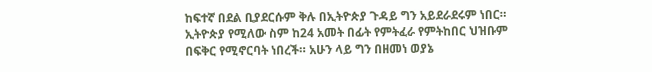ከፍተኛ በደል ቢያደርሱም ቅሉ በኢትዮጵያ ጉዳይ ግን አይደራደሩም ነበር። ኢትዮጵያ የሚለው ስም ከ24 አመት በፊት የምትፈራ የምትከበር ህዝቡም በፍቅር የሚኖርባት ነበረች። አሁን ላይ ግን በዘመነ ወያኔ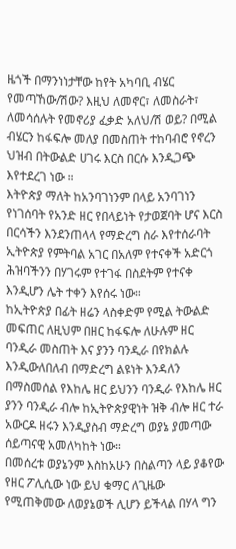ዜጎች በማንነነታቸው ከየት አካባቢ ብሄር የመጣኸው/ሽው? እዚህ ለመኖር፣ ለመስራት፣ ለመሳሰሉት የመኖሪያ ፈቃድ አለህ/ሽ ወይ? በሚል ብሄርን ከፋፍሎ መለያ በመስጠት ተከባብሮ የኖረን ህዝብ በትውልድ ሀገሩ እርስ በርሱ እንዲጋጭ እየተደረገ ነው ።
እትዮጵያ ማለት ከአንባገነንም በላይ አንባገነን የነገሰባት የአንድ ዘር የበላይነት የታወጀባት ሆና እርስ በርሳችን እንደንጠላላ የማድረግ ስራ እየተሰራባት ኢትዮጵያ የምትባል አገር በአለም የተናቀች አድርጎ ሕዝባችንን በሃገሩም የተገፋ በስደትም የተናቀ እንዲሆን ሌት ተቀን እየሰሩ ነው።
ከኢትዮጵያ በፊት ዘሬን ላስቀድም የሚል ትውልድ መፍጠር ለዚህም በዘር ከፋፍሎ ለሁሉም ዘር ባንዲራ መስጠት እና ያንን ባንዲራ በየክልሉ እንዲውለበለብ በማድረግ ልዩነት እንዳለን በማስመሰል የእከሌ ዘር ይህንን ባንዲራ የእከሌ ዘር ያንን ባንዲራ ብሎ ከኢትዮጵያዊነት ዝቅ ብሎ ዘር ተራ አውርዶ ዘሩን እንዲያስብ ማድረግ ወያኔ ያመጣው ሰይጣናዊ አመለካከት ነው።
በመሰረቱ ወያኔንም እስከአሁን በስልጣን ላይ ያቆየው የዘር ፖሊሲው ነው ይህ ቁማር ለጊዜው የሚጠቅመው ለወያኔወች ሊሆን ይችላል በሃላ ግን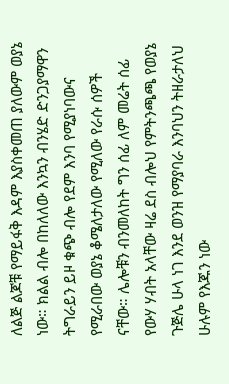ለልጅ ልጆቹ የማይፋቅ እዳም እያስቀመጠ ያለውም ወያኔ ነው። ክልል ብሎ በከለለው እንኳን ብንሄድ ድንጋያማዋን ትግራይን ይዞ ቁጭ ብሎ የደም እንባ የሚያነባውና የሚራበው ወያኔ ቆሜለታለው የሚለው የራሱ ሰዎች ናቸው። ሌሎቹን ብንመለከት ግን ሰፊ ለም መሬት ሰፊ የውሃ ሃብት አላቸው ዛሬ ደስ ብሎህ የምትንጫጫ የወያኔ ጉጅሌ ሁላ ነገ እንደ ወንዝ የማያባራ እንባህን ትዘራታለህ ሁሉም የእጁን ነው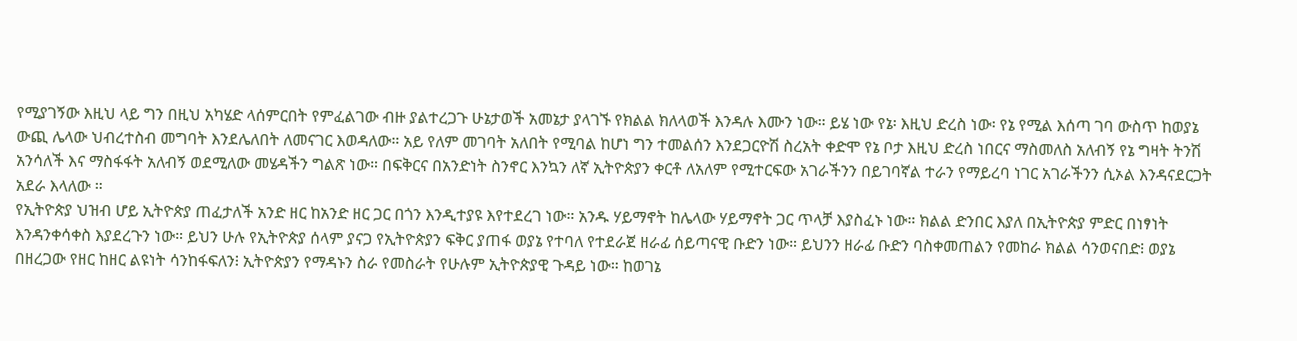የሚያገኝው እዚህ ላይ ግን በዚህ አካሄድ ላሰምርበት የምፈልገው ብዙ ያልተረጋጉ ሁኔታወች አመኔታ ያላገኙ የክልል ክለላወች እንዳሉ እሙን ነው። ይሄ ነው የኔ፡ እዚህ ድረስ ነው፡ የኔ የሚል እሰጣ ገባ ውስጥ ከወያኔ ውጪ ሌላው ህብረተስብ መግባት እንደሌለበት ለመናገር እወዳለው። አይ የለም መገባት አለበት የሚባል ከሆነ ግን ተመልሰን እንደጋርዮሽ ስረአት ቀድሞ የኔ ቦታ እዚህ ድረስ ነበርና ማስመለስ አለብኝ የኔ ግዛት ትንሽ አንሳለች እና ማስፋፋት አለብኝ ወደሚለው መሄዳችን ግልጽ ነው። በፍቅርና በአንድነት ስንኖር እንኳን ለኛ ኢትዮጵያን ቀርቶ ለአለም የሚተርፍው አገራችንን በይገባኛል ተራን የማይረባ ነገር አገራችንን ሲኦል እንዳናደርጋት አደራ እላለው ።
የኢትዮጵያ ህዝብ ሆይ ኢትዮጵያ ጠፈታለች አንድ ዘር ከአንድ ዘር ጋር በጎን እንዲተያዩ እየተደረገ ነው። አንዱ ሃይማኖት ከሌላው ሃይማኖት ጋር ጥላቻ እያስፈኑ ነው። ክልል ድንበር እያለ በኢትዮጵያ ምድር በነፃነት እንዳንቀሳቀስ እያደረጉን ነው። ይህን ሁሉ የኢትዮጵያ ሰላም ያናጋ የኢትዮጵያን ፍቅር ያጠፋ ወያኔ የተባለ የተደራጀ ዘራፊ ሰይጣናዊ ቡድን ነው። ይህንን ዘራፊ ቡድን ባስቀመጠልን የመከራ ክልል ሳንወናበድ፧ ወያኔ በዘረጋው የዘር ከዘር ልዩነት ሳንከፋፍለን፧ ኢትዮጵያን የማዳኑን ስራ የመስራት የሁሉም ኢትዮጵያዊ ጉዳይ ነው። ከወገኔ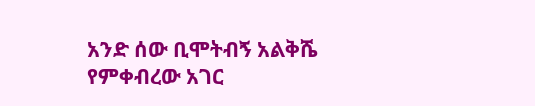አንድ ሰው ቢሞትብኝ አልቅሼ የምቀብረው አገር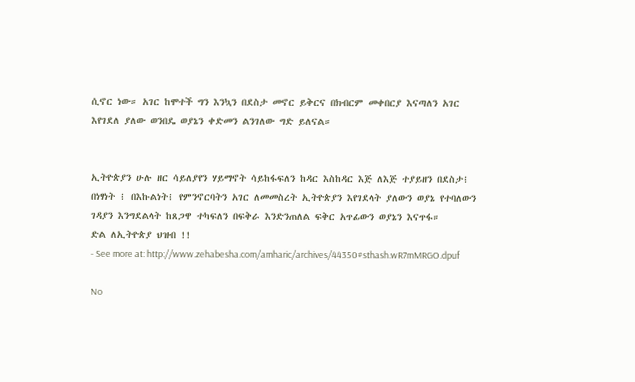ሲኖር ነው። አገር ከሞተች ግን እንኳን በደስታ መኖር ይቅርና በክብርም መቀበርያ እናጣለን አገር እየገደለ ያለው ወንበዴ ወያኔን ቀድመን ልንገለው ግድ ይለናል።


ኢትዮጵያን ሁሉ ዘር ሳይለያየን ሃይማኖት ሳይከፋፍለን ከዳር እስከዳር እጅ ለእጅ ተያይዘን በደስታ፧ በነፃነት ፧ በእኩልነት፧ የምንኖርባትን አገር ለመመስረት ኢትዮጵያን እየገደላት ያለውን ወያኔ የተባለውን ገዳያን እንግደልላት ከጸጋዋ ተካፍለን በፍቅራ እንድንጠለል ፍቅር አጥፊውን ወያኔን እናጥፋ።
ድል ለኢትዮጵያ ህዝብ !!
- See more at: http://www.zehabesha.com/amharic/archives/44350#sthash.wR7mMRGO.dpuf

No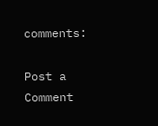comments:

Post a Comment